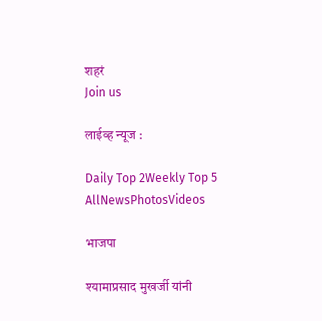शहरं
Join us

लाईव्ह न्यूज :

Daily Top 2Weekly Top 5
AllNewsPhotosVideos

भाजपा

श्यामाप्रसाद मुखर्जी यांनी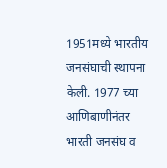1951मध्ये भारतीय जनसंघाची स्थापना केली. 1977 च्या आणिबाणीनंतर भारती जनसंघ व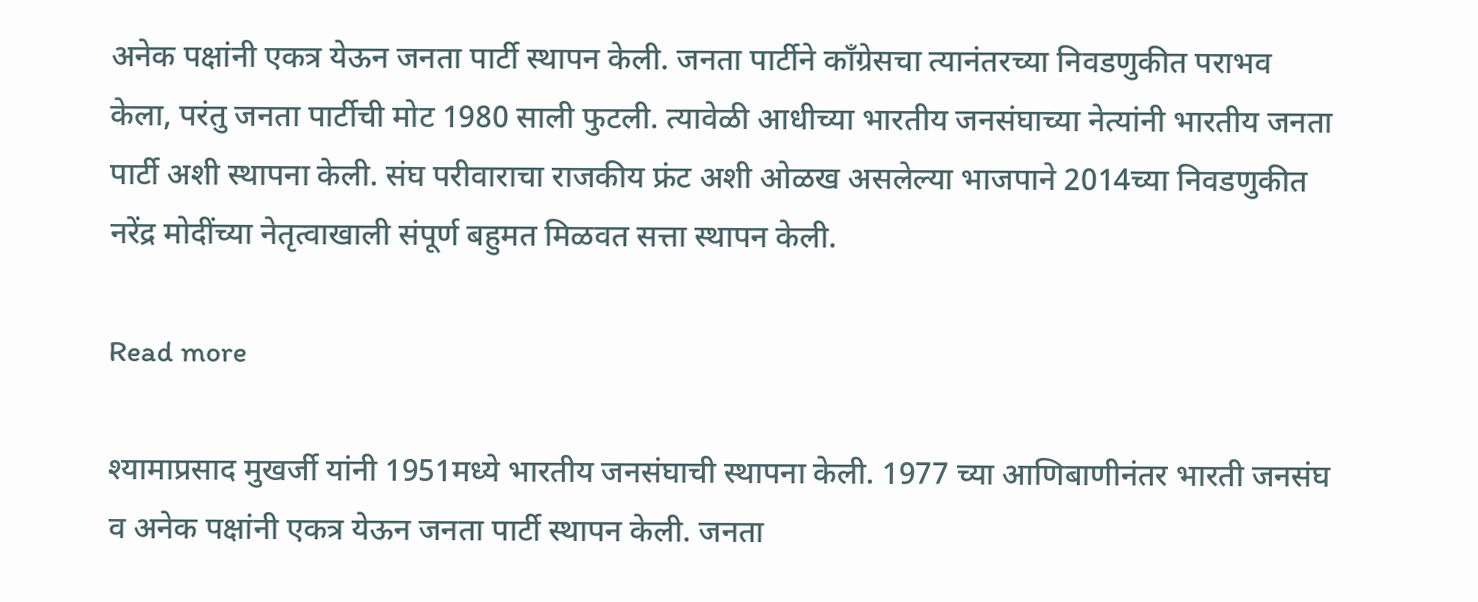अनेक पक्षांनी एकत्र येऊन जनता पार्टी स्थापन केली. जनता पार्टीने काँग्रेसचा त्यानंतरच्या निवडणुकीत पराभव केला, परंतु जनता पार्टीची मोट 1980 साली फुटली. त्यावेळी आधीच्या भारतीय जनसंघाच्या नेत्यांनी भारतीय जनता पार्टी अशी स्थापना केली. संघ परीवाराचा राजकीय फ्रंट अशी ओळख असलेल्या भाजपाने 2014च्या निवडणुकीत नरेंद्र मोदींच्या नेतृत्वाखाली संपूर्ण बहुमत मिळवत सत्ता स्थापन केली.

Read more

श्यामाप्रसाद मुखर्जी यांनी 1951मध्ये भारतीय जनसंघाची स्थापना केली. 1977 च्या आणिबाणीनंतर भारती जनसंघ व अनेक पक्षांनी एकत्र येऊन जनता पार्टी स्थापन केली. जनता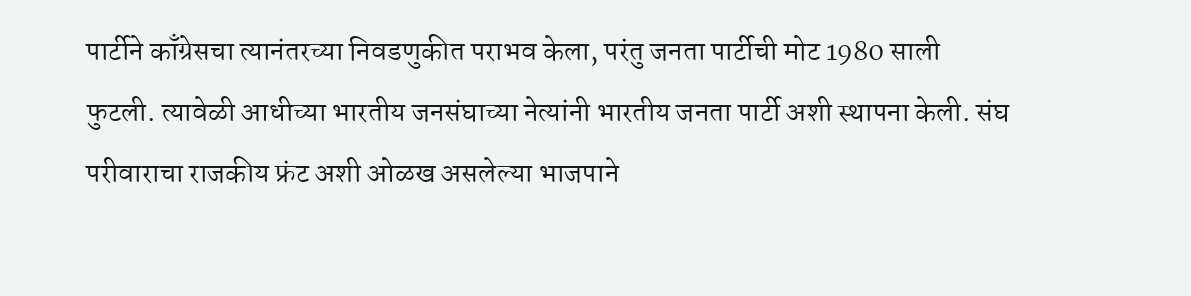पार्टीने काँग्रेसचा त्यानंतरच्या निवडणुकीत पराभव केला, परंतु जनता पार्टीची मोट 1980 साली फुटली. त्यावेळी आधीच्या भारतीय जनसंघाच्या नेत्यांनी भारतीय जनता पार्टी अशी स्थापना केली. संघ परीवाराचा राजकीय फ्रंट अशी ओळख असलेल्या भाजपाने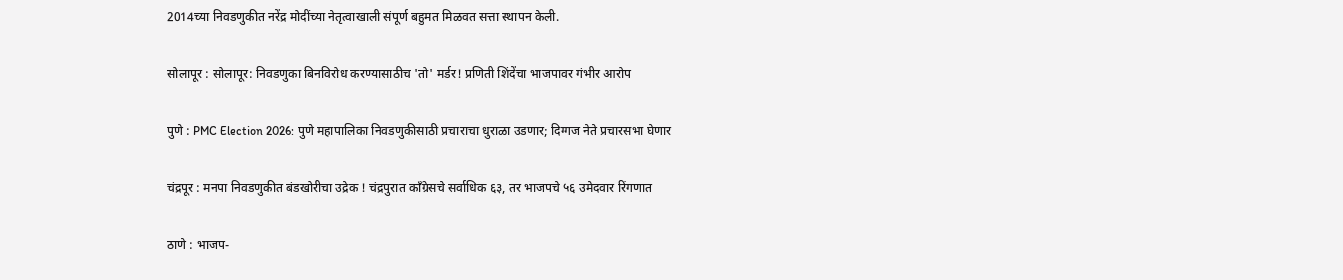2014च्या निवडणुकीत नरेंद्र मोदींच्या नेतृत्वाखाली संपूर्ण बहुमत मिळवत सत्ता स्थापन केली.

सोलापूर : सोलापूर: निवडणुका बिनविरोध करण्यासाठीच 'तो' मर्डर! प्रणिती शिंदेंचा भाजपावर गंभीर आरोप

पुणे : PMC Election 2026: पुणे महापालिका निवडणुकीसाठी प्रचाराचा धुराळा उडणार; दिग्गज नेते प्रचारसभा घेणार

चंद्रपूर : मनपा निवडणुकीत बंडखोरीचा उद्रेक ! चंद्रपुरात काँग्रेसचे सर्वाधिक ६३, तर भाजपचे ५६ उमेदवार रिंगणात

ठाणे : भाजप-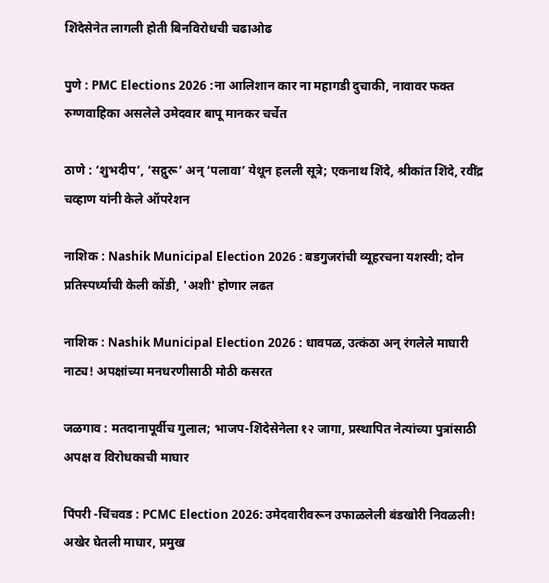शिंदेसेनेत लागली होती बिनविरोधची चढाओढ

पुणे : PMC Elections 2026 :ना आलिशान कार ना महागडी दुचाकी, नावावर फक्त रुग्णवाहिका असलेले उमेदवार बापू मानकर चर्चेत

ठाणे : ‘शुभदीप’, ‘सद्गुरू’ अन् ‘पलावा’ येथून हलली सूत्रे; एकनाथ शिंदे, श्रीकांत शिंदे, रवींद्र चव्हाण यांनी केले ऑपरेशन

नाशिक : Nashik Municipal Election 2026 : बडगुजरांची व्यूहरचना यशस्वी; दोन प्रतिस्पर्ध्याची केली कोंडी, 'अशी' होणार लढत

नाशिक : Nashik Municipal Election 2026 : धावपळ, उत्कंठा अन् रंगलेले माघारी नाट्य! अपक्षांच्या मनधरणीसाठी मोठी कसरत

जळगाव : मतदानापूर्वीच गुलाल; भाजप-शिंदेसेनेला १२ जागा, प्रस्थापित नेत्यांच्या पुत्रांसाठी अपक्ष व विरोधकाची माघार

पिंपरी -चिंचवड : PCMC Election 2026: उमेदवारीवरून उफाळलेली बंडखोरी निवळली! अखेर घेतली माघार, प्रमुख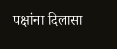पक्षांना दिलासा